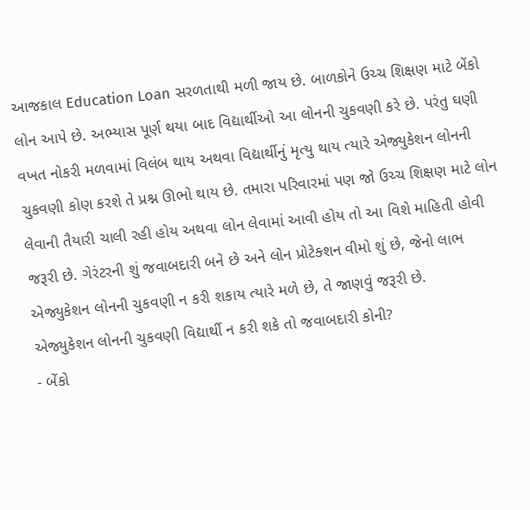આજકાલ Education Loan સરળતાથી મળી જાય છે. બાળકોને ઉચ્ચ શિક્ષણ માટે બેંકો લોન આપે છે. અભ્યાસ પૂર્ણ થયા બાદ વિદ્યાર્થીઓ આ લોનની ચુકવણી કરે છે. પરંતુ ઘણી વખત નોકરી મળવામાં વિલંબ થાય અથવા વિદ્યાર્થીનું મૃત્યુ થાય ત્યારે એજ્યુકેશન લોનની ચુકવણી કોણ કરશે તે પ્રશ્ન ઊભો થાય છે. તમારા પરિવારમાં પણ જો ઉચ્ચ શિક્ષણ માટે લોન લેવાની તૈયારી ચાલી રહી હોય અથવા લોન લેવામાં આવી હોય તો આ વિશે માહિતી હોવી જરૂરી છે. ગેરંટરની શું જવાબદારી બને છે અને લોન પ્રોટેક્શન વીમો શું છે, જેનો લાભ એજ્યુકેશન લોનની ચુકવણી ન કરી શકાય ત્યારે મળે છે, તે જાણવું જરૂરી છે.
એજ્યુકેશન લોનની ચુકવણી વિદ્યાર્થી ન કરી શકે તો જવાબદારી કોની?
- બેંકો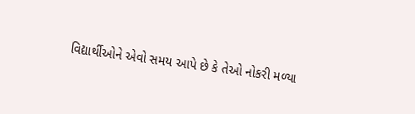વિદ્યાર્થીઓને એવો સમય આપે છે કે તેઓ નોકરી મળ્યા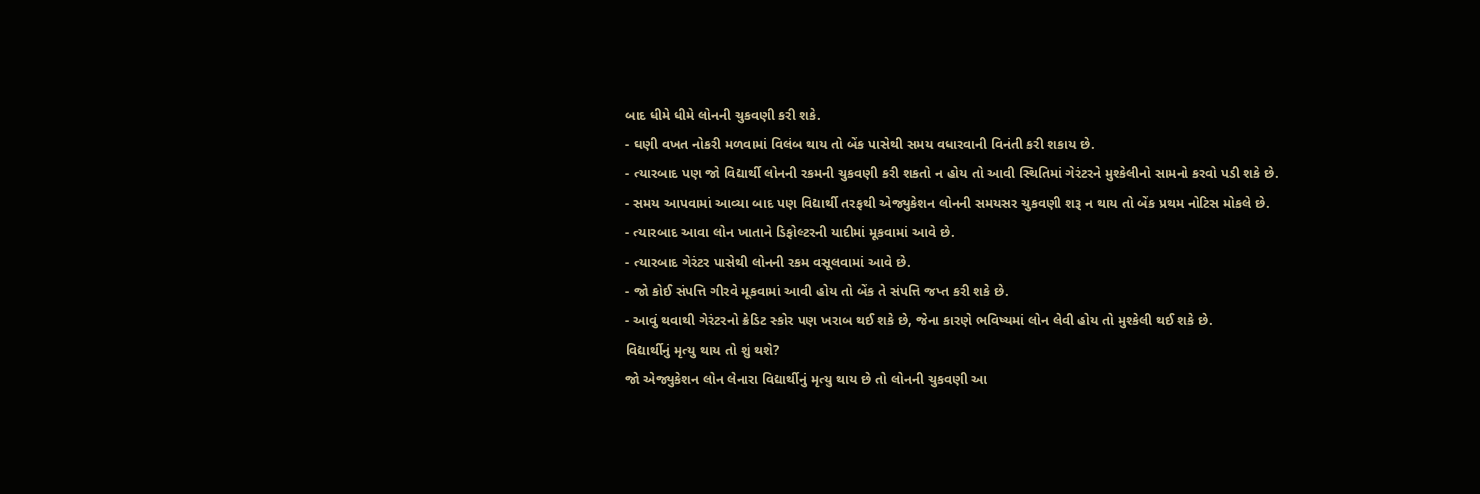બાદ ધીમે ધીમે લોનની ચુકવણી કરી શકે.
- ઘણી વખત નોકરી મળવામાં વિલંબ થાય તો બેંક પાસેથી સમય વધારવાની વિનંતી કરી શકાય છે.
- ત્યારબાદ પણ જો વિદ્યાર્થી લોનની રકમની ચુકવણી કરી શકતો ન હોય તો આવી સ્થિતિમાં ગેરંટરને મુશ્કેલીનો સામનો કરવો પડી શકે છે.
- સમય આપવામાં આવ્યા બાદ પણ વિદ્યાર્થી તરફથી એજ્યુકેશન લોનની સમયસર ચુકવણી શરૂ ન થાય તો બેંક પ્રથમ નોટિસ મોકલે છે.
- ત્યારબાદ આવા લોન ખાતાને ડિફોલ્ટરની યાદીમાં મૂકવામાં આવે છે.
- ત્યારબાદ ગેરંટર પાસેથી લોનની રકમ વસૂલવામાં આવે છે.
- જો કોઈ સંપત્તિ ગીરવે મૂકવામાં આવી હોય તો બેંક તે સંપત્તિ જપ્ત કરી શકે છે.
- આવું થવાથી ગેરંટરનો ક્રેડિટ સ્કોર પણ ખરાબ થઈ શકે છે, જેના કારણે ભવિષ્યમાં લોન લેવી હોય તો મુશ્કેલી થઈ શકે છે.
વિદ્યાર્થીનું મૃત્યુ થાય તો શું થશે?
જો એજ્યુકેશન લોન લેનારા વિદ્યાર્થીનું મૃત્યુ થાય છે તો લોનની ચુકવણી આ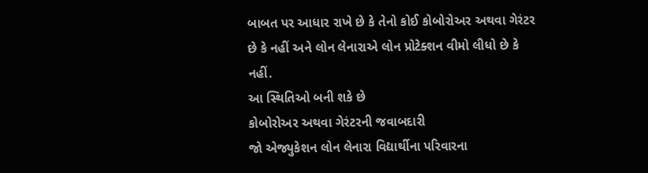બાબત પર આધાર રાખે છે કે તેનો કોઈ કોબોરોઅર અથવા ગેરંટર છે કે નહીં અને લોન લેનારાએ લોન પ્રોટેક્શન વીમો લીધો છે કે નહીં.
આ સ્થિતિઓ બની શકે છે
કોબોરોઅર અથવા ગેરંટરની જવાબદારી
જો એજ્યુકેશન લોન લેનારા વિદ્યાર્થીના પરિવારના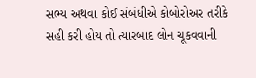સભ્ય અથવા કોઈ સંબંધીએ કોબોરોઅર તરીકે સહી કરી હોય તો ત્યારબાદ લોન ચૂકવવાની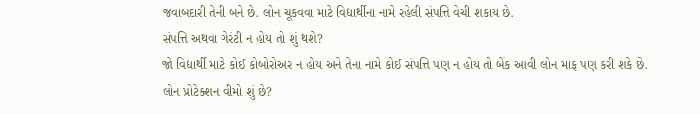જવાબદારી તેની બને છે. લોન ચૂકવવા માટે વિદ્યાર્થીના નામે રહેલી સંપત્તિ વેચી શકાય છે.
સંપત્તિ અથવા ગેરંટી ન હોય તો શું થશે?
જો વિદ્યાર્થી માટે કોઈ કોબોરોઅર ન હોય અને તેના નામે કોઈ સંપત્તિ પણ ન હોય તો બેંક આવી લોન માફ પણ કરી શકે છે.
લોન પ્રોટેક્શન વીમો શું છે?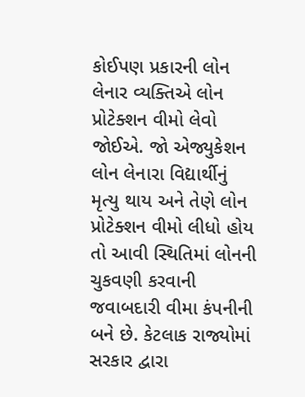કોઈપણ પ્રકારની લોન લેનાર વ્યક્તિએ લોન પ્રોટેક્શન વીમો લેવો જોઈએ. જો એજ્યુકેશન લોન લેનારા વિદ્યાર્થીનું મૃત્યુ થાય અને તેણે લોન પ્રોટેક્શન વીમો લીધો હોય તો આવી સ્થિતિમાં લોનની ચુકવણી કરવાની જવાબદારી વીમા કંપનીની બને છે. કેટલાક રાજ્યોમાં સરકાર દ્વારા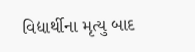વિદ્યાર્થીના મૃત્યુ બાદ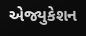એજ્યુકેશન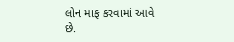લોન માફ કરવામાં આવે છે.